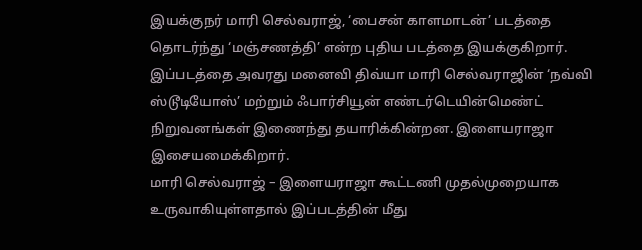இயக்குநர் மாரி செல்வராஜ், ‘பைசன் காளமாடன்’ படத்தை தொடர்ந்து ‘மஞ்சணத்தி’ என்ற புதிய படத்தை இயக்குகிறார். இப்படத்தை அவரது மனைவி திவ்யா மாரி செல்வராஜின் ‘நவ்வி ஸ்டூடியோஸ்’ மற்றும் ஃபார்சியூன் எண்டர்டெயின்மெண்ட் நிறுவனங்கள் இணைந்து தயாரிக்கின்றன. இளையராஜா இசையமைக்கிறார்.
மாரி செல்வராஜ் – இளையராஜா கூட்டணி முதல்முறையாக உருவாகியுள்ளதால் இப்படத்தின் மீது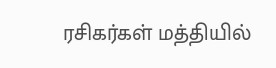ரசிகர்கள் மத்தியில்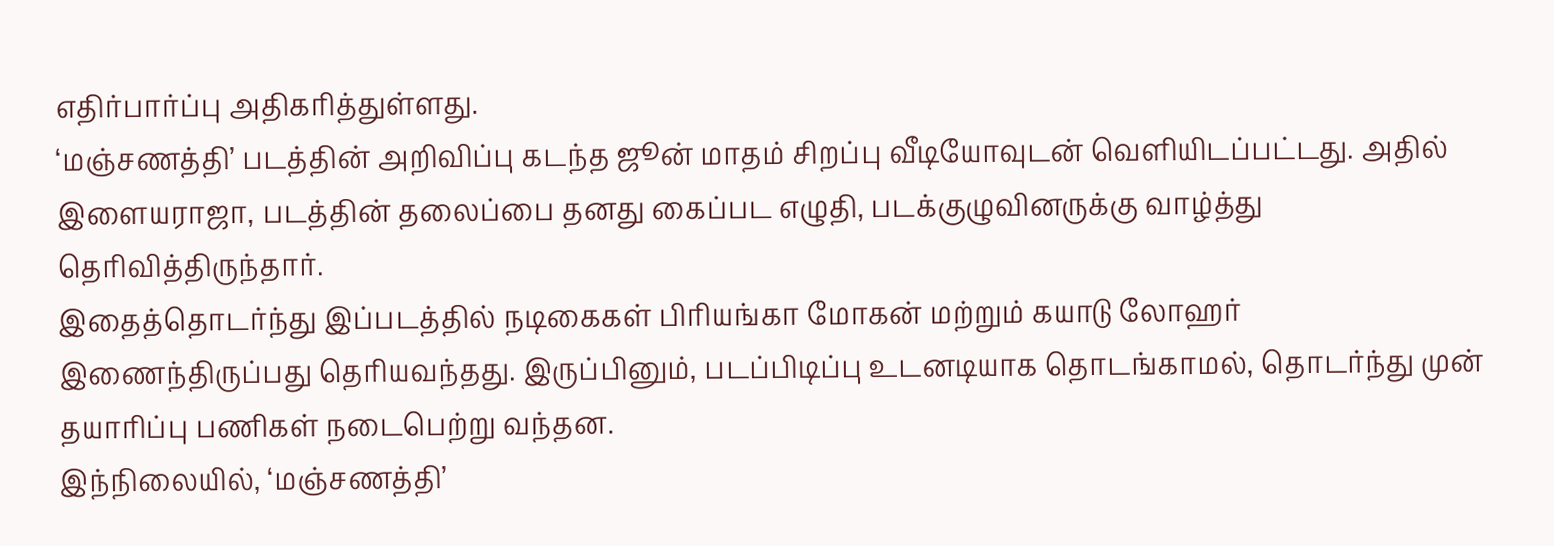எதிர்பார்ப்பு அதிகரித்துள்ளது.
‘மஞ்சணத்தி’ படத்தின் அறிவிப்பு கடந்த ஜூன் மாதம் சிறப்பு வீடியோவுடன் வெளியிடப்பட்டது. அதில் இளையராஜா, படத்தின் தலைப்பை தனது கைப்பட எழுதி, படக்குழுவினருக்கு வாழ்த்து தெரிவித்திருந்தார்.
இதைத்தொடர்ந்து இப்படத்தில் நடிகைகள் பிரியங்கா மோகன் மற்றும் கயாடு லோஹர் இணைந்திருப்பது தெரியவந்தது. இருப்பினும், படப்பிடிப்பு உடனடியாக தொடங்காமல், தொடர்ந்து முன் தயாரிப்பு பணிகள் நடைபெற்று வந்தன.
இந்நிலையில், ‘மஞ்சணத்தி’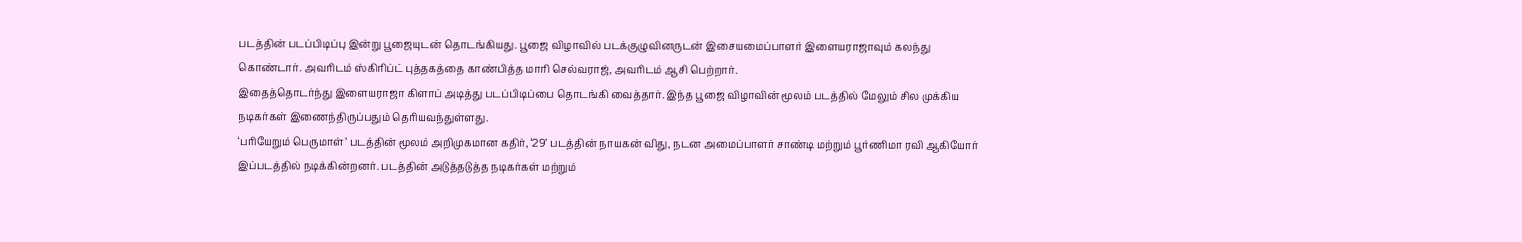படத்தின் படப்பிடிப்பு இன்று பூஜையுடன் தொடங்கியது. பூஜை விழாவில் படக்குழுவினருடன் இசையமைப்பாளர் இளையராஜாவும் கலந்து கொண்டார். அவரிடம் ஸ்கிரிப்ட் புத்தகத்தை காண்பித்த மாரி செல்வராஜ், அவரிடம் ஆசி பெற்றார்.
இதைத்தொடர்ந்து இளையராஜா கிளாப் அடித்து படப்பிடிப்பை தொடங்கி வைத்தார். இந்த பூஜை விழாவின் மூலம் படத்தில் மேலும் சில முக்கிய நடிகர்கள் இணைந்திருப்பதும் தெரியவந்துள்ளது.
‘பரியேறும் பெருமாள்’ படத்தின் மூலம் அறிமுகமான கதிர், ‘29’ படத்தின் நாயகன் விது, நடன அமைப்பாளர் சாண்டி மற்றும் பூர்ணிமா ரவி ஆகியோர் இப்படத்தில் நடிக்கின்றனர். படத்தின் அடுத்தடுத்த நடிகர்கள் மற்றும்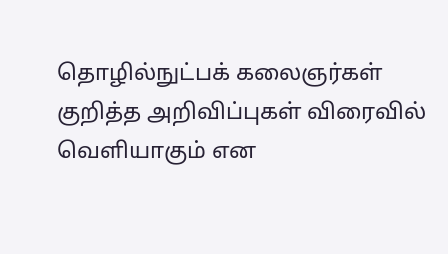தொழில்நுட்பக் கலைஞர்கள் குறித்த அறிவிப்புகள் விரைவில் வெளியாகும் என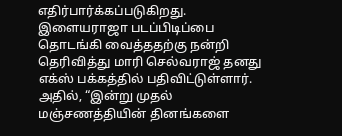எதிர்பார்க்கப்படுகிறது.
இளையராஜா படப்பிடிப்பை தொடங்கி வைத்ததற்கு நன்றி தெரிவித்து மாரி செல்வராஜ் தனது எக்ஸ் பக்கத்தில் பதிவிட்டுள்ளார். அதில், “இன்று முதல் மஞ்சணத்தியின் தினங்களை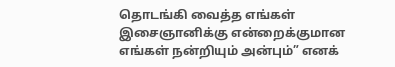தொடங்கி வைத்த எங்கள் இசைஞானிக்கு என்றைக்குமான எங்கள் நன்றியும் அன்பும்” எனக்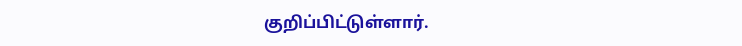குறிப்பிட்டுள்ளார்.